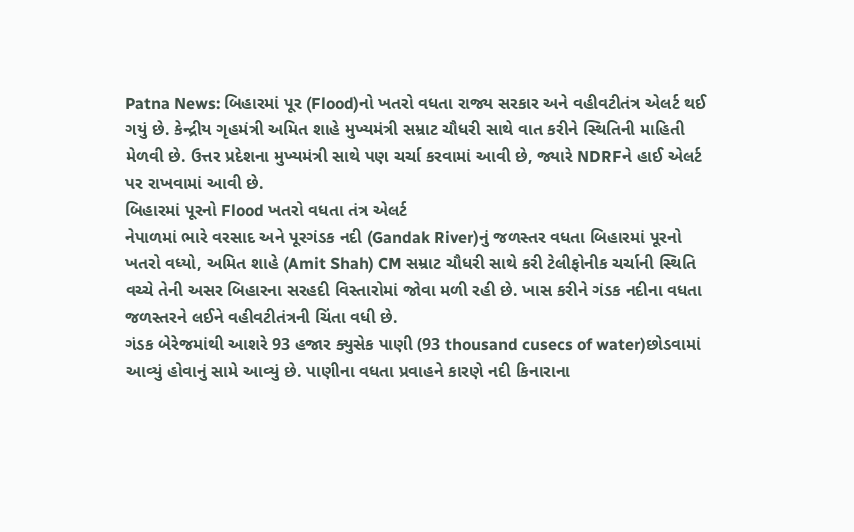Patna News: બિહારમાં પૂર (Flood)નો ખતરો વધતા રાજ્ય સરકાર અને વહીવટીતંત્ર એલર્ટ થઈ ગયું છે. કેન્દ્રીય ગૃહમંત્રી અમિત શાહે મુખ્યમંત્રી સમ્રાટ ચૌધરી સાથે વાત કરીને સ્થિતિની માહિતી મેળવી છે. ઉત્તર પ્રદેશના મુખ્યમંત્રી સાથે પણ ચર્ચા કરવામાં આવી છે, જ્યારે NDRFને હાઈ એલર્ટ પર રાખવામાં આવી છે.
બિહારમાં પૂરનો Flood ખતરો વધતા તંત્ર એલર્ટ
નેપાળમાં ભારે વરસાદ અને પૂરગંડક નદી (Gandak River)નું જળસ્તર વધતા બિહારમાં પૂરનો ખતરો વધ્યો, અમિત શાહે (Amit Shah) CM સમ્રાટ ચૌધરી સાથે કરી ટેલીફોનીક ચર્ચાની સ્થિતિ વચ્ચે તેની અસર બિહારના સરહદી વિસ્તારોમાં જોવા મળી રહી છે. ખાસ કરીને ગંડક નદીના વધતા જળસ્તરને લઈને વહીવટીતંત્રની ચિંતા વધી છે.
ગંડક બેરેજમાંથી આશરે 93 હજાર ક્યુસેક પાણી (93 thousand cusecs of water)છોડવામાં આવ્યું હોવાનું સામે આવ્યું છે. પાણીના વધતા પ્રવાહને કારણે નદી કિનારાના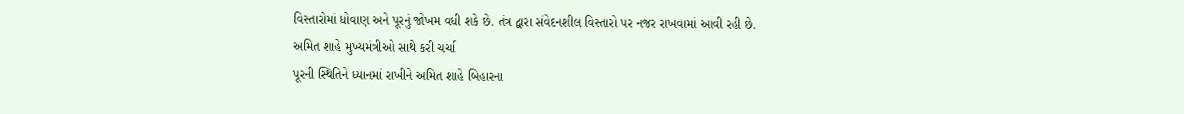વિસ્તારોમાં ધોવાણ અને પૂરનું જોખમ વધી શકે છે. તંત્ર દ્વારા સંવેદનશીલ વિસ્તારો પર નજર રાખવામાં આવી રહી છે.
અમિત શાહે મુખ્યમંત્રીઓ સાથે કરી ચર્ચા
પૂરની સ્થિતિને ધ્યાનમાં રાખીને અમિત શાહે બિહારના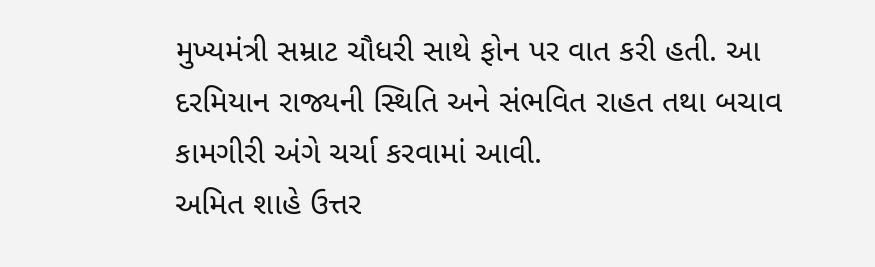મુખ્યમંત્રી સમ્રાટ ચૌધરી સાથે ફોન પર વાત કરી હતી. આ દરમિયાન રાજ્યની સ્થિતિ અને સંભવિત રાહત તથા બચાવ કામગીરી અંગે ચર્ચા કરવામાં આવી.
અમિત શાહે ઉત્તર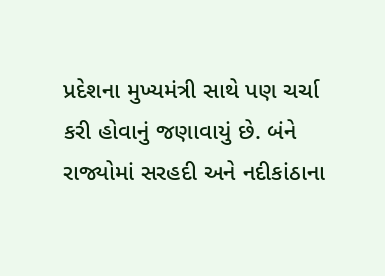પ્રદેશના મુખ્યમંત્રી સાથે પણ ચર્ચા કરી હોવાનું જણાવાયું છે. બંને રાજ્યોમાં સરહદી અને નદીકાંઠાના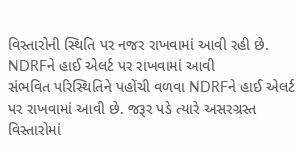વિસ્તારોની સ્થિતિ પર નજર રાખવામાં આવી રહી છે.
NDRFને હાઈ એલર્ટ પર રાખવામાં આવી
સંભવિત પરિસ્થિતિને પહોંચી વળવા NDRFને હાઈ એલર્ટ પર રાખવામાં આવી છે. જરૂર પડે ત્યારે અસરગ્રસ્ત વિસ્તારોમાં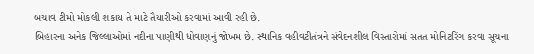બચાવ ટીમો મોકલી શકાય તે માટે તૈયારીઓ કરવામાં આવી રહી છે.
બિહારના અનેક જિલ્લાઓમાં નદીના પાણીથી ધોવાણનું જોખમ છે. સ્થાનિક વહીવટીતંત્રને સંવેદનશીલ વિસ્તારોમાં સતત મોનિટરિંગ કરવા સૂચના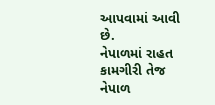આપવામાં આવી છે.
નેપાળમાં રાહત કામગીરી તેજ
નેપાળ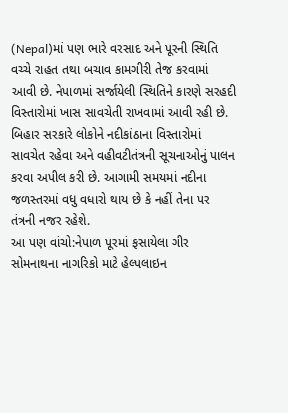(Nepal)માં પણ ભારે વરસાદ અને પૂરની સ્થિતિ વચ્ચે રાહત તથા બચાવ કામગીરી તેજ કરવામાં આવી છે. નેપાળમાં સર્જાયેલી સ્થિતિને કારણે સરહદી વિસ્તારોમાં ખાસ સાવચેતી રાખવામાં આવી રહી છે.
બિહાર સરકારે લોકોને નદીકાંઠાના વિસ્તારોમાં સાવચેત રહેવા અને વહીવટીતંત્રની સૂચનાઓનું પાલન કરવા અપીલ કરી છે. આગામી સમયમાં નદીના જળસ્તરમાં વધુ વધારો થાય છે કે નહીં તેના પર તંત્રની નજર રહેશે.
આ પણ વાંચો:નેપાળ પૂરમાં ફસાયેલા ગીર સોમનાથના નાગરિકો માટે હેલ્પલાઇન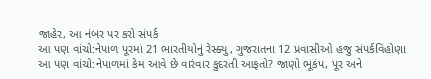જાહેર, આ નંબર પર કરો સંપર્ક
આ પણ વાંચો:નેપાળ પૂરમાં 21 ભારતીયોનું રેસ્ક્યુ, ગુજરાતના 12 પ્રવાસીઓ હજુ સંપર્કવિહોણા
આ પણ વાંચો:નેપાળમાં કેમ આવે છે વારંવાર કુદરતી આફતો? જાણો ભૂકંપ, પૂર અને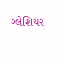ગ્લેશિયર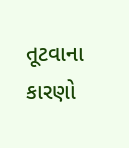તૂટવાના કારણો